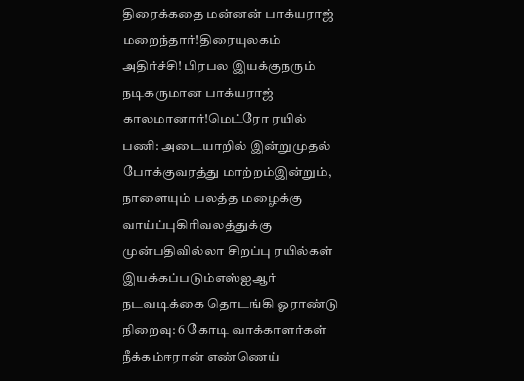திரைக்கதை மன்னன் பாக்யராஜ் மறைந்தார்!திரையுலகம் அதிர்ச்சி! பிரபல இயக்குநரும் நடிகருமான பாக்யராஜ் காலமானார்!மெட்ரோ ரயில் பணி: அடையாறில் இன்றுமுதல் போக்குவரத்து மாற்றம்இன்றும், நாளையும் பலத்த மழைக்கு வாய்ப்புகிரிவலத்துக்கு முன்பதிவில்லா சிறப்பு ரயில்கள் இயக்கப்படும்எஸ்ஐஆர் நடவடிக்கை தொடங்கி ஓராண்டு நிறைவு: 6 கோடி வாக்காளர்கள் நீக்கம்ஈரான் எண்ணெய்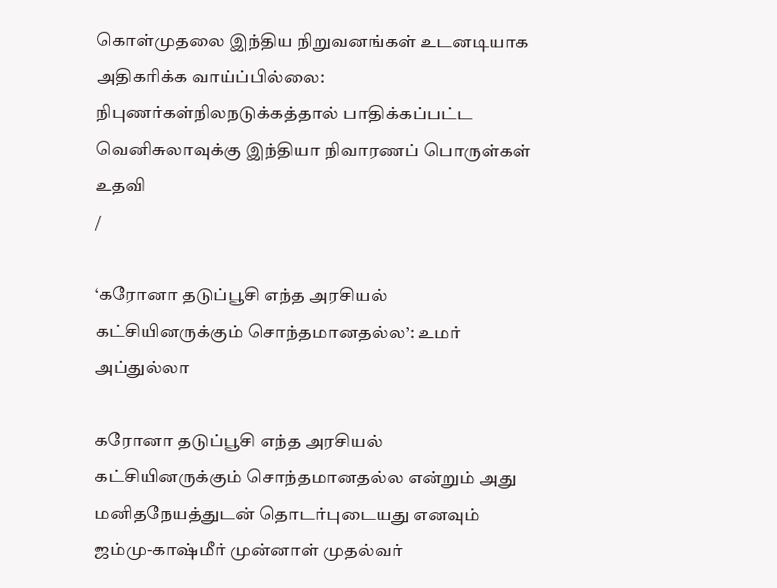கொள்முதலை இந்திய நிறுவனங்கள் உடனடியாக அதிகரிக்க வாய்ப்பில்லை: நிபுணர்கள்நிலநடுக்கத்தால் பாதிக்கப்பட்ட வெனிசுலாவுக்கு இந்தியா நிவாரணப் பொருள்கள் உதவி
/

‘கரோனா தடுப்பூசி எந்த அரசியல் கட்சியினருக்கும் சொந்தமானதல்ல’: உமர் அப்துல்லா

கரோனா தடுப்பூசி எந்த அரசியல் கட்சியினருக்கும் சொந்தமானதல்ல என்றும் அது மனிதநேயத்துடன் தொடர்புடையது எனவும் ஜம்மு-காஷ்மீர் முன்னாள் முதல்வர்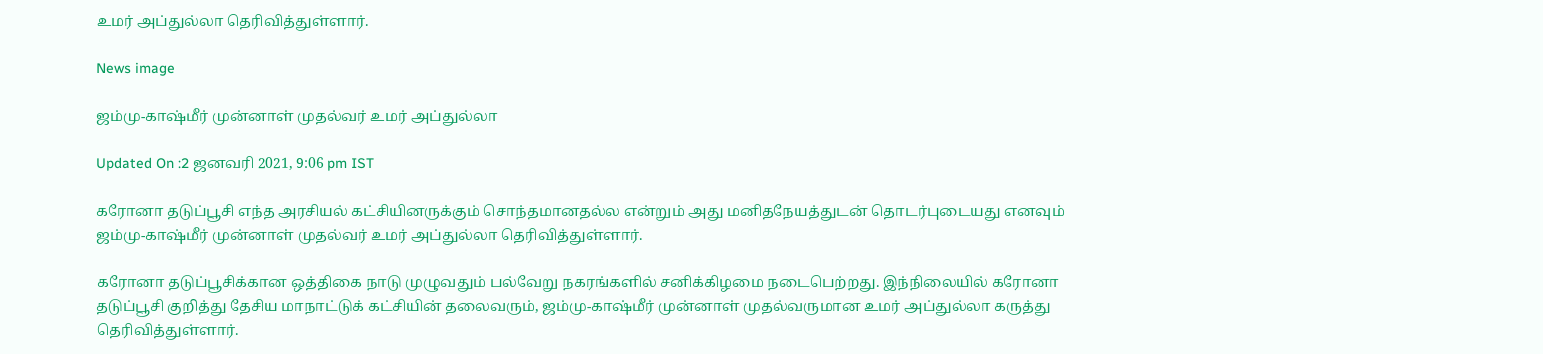உமர் அப்துல்லா தெரிவித்துள்ளார்.

News image

ஜம்மு-காஷ்மீர் முன்னாள் முதல்வர் உமர் அப்துல்லா

Updated On :2 ஜனவரி 2021, 9:06 pm IST

கரோனா தடுப்பூசி எந்த அரசியல் கட்சியினருக்கும் சொந்தமானதல்ல என்றும் அது மனிதநேயத்துடன் தொடர்புடையது எனவும் ஜம்மு-காஷ்மீர் முன்னாள் முதல்வர் உமர் அப்துல்லா தெரிவித்துள்ளார்.

கரோனா தடுப்பூசிக்கான ஒத்திகை நாடு முழுவதும் பல்வேறு நகரங்களில் சனிக்கிழமை நடைபெற்றது. இந்நிலையில் கரோனா தடுப்பூசி குறித்து தேசிய மாநாட்டுக் கட்சியின் தலைவரும், ஜம்மு-காஷ்மீர் முன்னாள் முதல்வருமான உமர் அப்துல்லா கருத்து தெரிவித்துள்ளார்.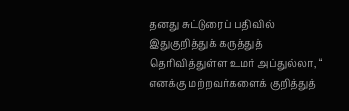தனது சுட்டுரைப் பதிவில் இதுகுறித்துக் கருத்துத் தெரிவித்துள்ள உமர் அப்துல்லா, “ எனக்கு மற்றவர்களைக் குறித்துத்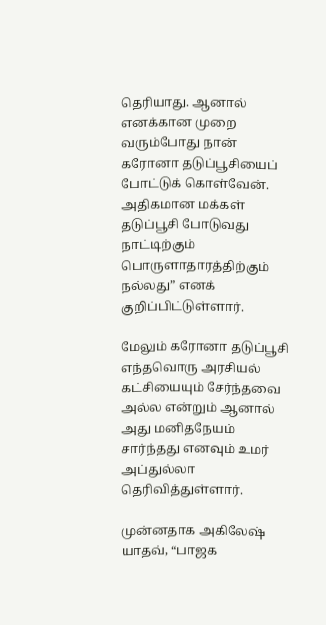தெரியாது. ஆனால் எனக்கான முறை வரும்போது நான் கரோனா தடுப்பூசியைப் போட்டுக் கொள்வேன். அதிகமான மக்கள் தடுப்பூசி போடுவது நாட்டிற்கும் பொருளாதாரத்திற்கும் நல்லது” எனக் குறிப்பிட்டுள்ளார்.

மேலும் கரோனா தடுப்பூசி எந்தவொரு அரசியல் கட்சியையும் சேர்ந்தவை அல்ல என்றும் ஆனால் அது மனிதநேயம் சார்ந்தது எனவும் உமர் அப்துல்லா தெரிவித்துள்ளார்.

முன்னதாக அகிலேஷ் யாதவ், “பாஜக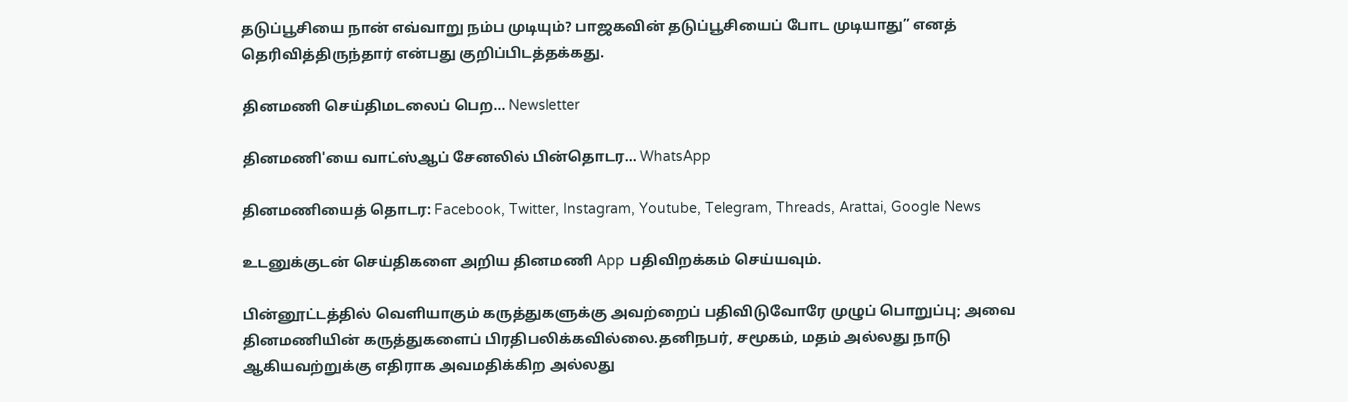தடுப்பூசியை நான் எவ்வாறு நம்ப முடியும்? பாஜகவின் தடுப்பூசியைப் போட முடியாது” எனத் தெரிவித்திருந்தார் என்பது குறிப்பிடத்தக்கது.

தினமணி செய்திமடலைப் பெற... Newsletter

தினமணி'யை வாட்ஸ்ஆப் சேனலில் பின்தொடர... WhatsApp

தினமணியைத் தொடர: Facebook, Twitter, Instagram, Youtube, Telegram, Threads, Arattai, Google News

உடனுக்குடன் செய்திகளை அறிய தினமணி App பதிவிறக்கம் செய்யவும்.

பின்னூட்டத்தில் வெளியாகும் கருத்துகளுக்கு அவற்றைப் பதிவிடுவோரே முழுப் பொறுப்பு; அவை தினமணியின் கருத்துகளைப் பிரதிபலிக்கவில்லை.தனிநபர், சமூகம், மதம் அல்லது நாடு ஆகியவற்றுக்கு எதிராக அவமதிக்கிற அல்லது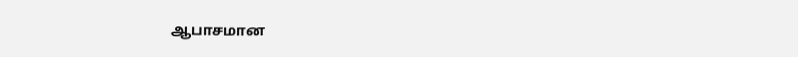ஆபாசமான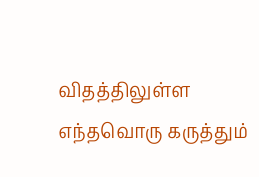விதத்திலுள்ள எந்தவொரு கருத்தும்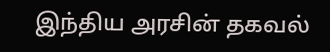இந்திய அரசின் தகவல்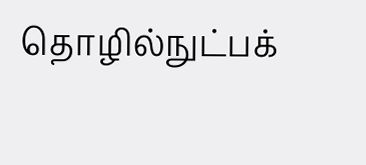தொழில்நுட்பக்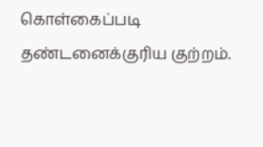கொள்கைப்படி தண்டனைக்குரிய குற்றம்.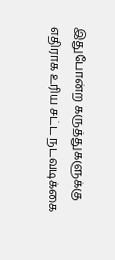இதுபோன்ற கருத்துகளுக்கு எதிராக உரிய சட்ட நடவடிக்கை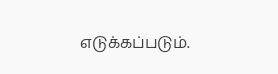எடுக்கப்படும்.